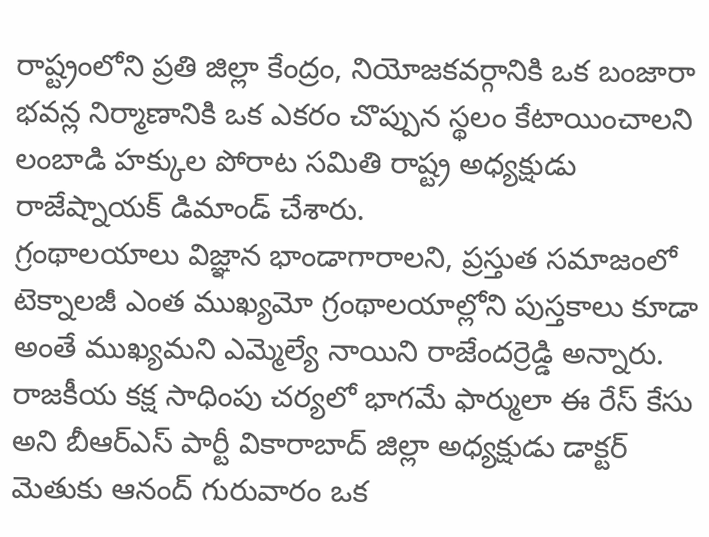రాష్ట్రంలోని ప్రతి జిల్లా కేంద్రం, నియోజకవర్గానికి ఒక బంజారా భవన్ల నిర్మాణానికి ఒక ఎకరం చొప్పున స్థలం కేటాయించాలని లంబాడి హక్కుల పోరాట సమితి రాష్ట్ర అధ్యక్షుడు రాజేష్నాయక్ డిమాండ్ చేశారు.
గ్రంథాలయాలు విజ్ఞాన భాండాగారాలని, ప్రస్తుత సమాజంలో టెక్నాలజీ ఎంత ముఖ్యమో గ్రంథాలయాల్లోని పుస్తకాలు కూడా అంతే ముఖ్యమని ఎమ్మెల్యే నాయిని రాజేందర్రెడ్డి అన్నారు.
రాజకీయ కక్ష సాధింపు చర్యలో భాగమే ఫార్ములా ఈ రేస్ కేసు అని బీఆర్ఎస్ పార్టీ వికారాబాద్ జిల్లా అధ్యక్షుడు డాక్టర్ మెతుకు ఆనంద్ గురువారం ఒక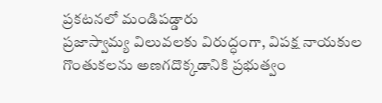ప్రకటనలో మండిపడ్డారు
ప్రజాస్వామ్య విలువలకు విరుద్ధంగా, విపక్ష నాయకుల గొంతుకలను అణగదొక్కడానికి ప్రభుత్వం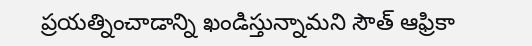ప్రయత్నించాడాన్ని ఖండిస్తున్నామని సౌత్ ఆఫ్రికా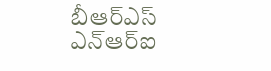బీఆర్ఎస్ ఎన్ఆర్ఐ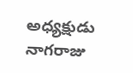అధ్యక్షుడు నాగరాజు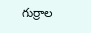గుర్రాల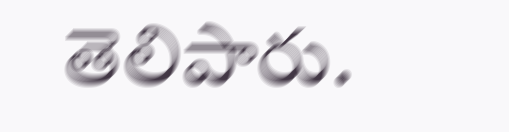తెలిపారు.